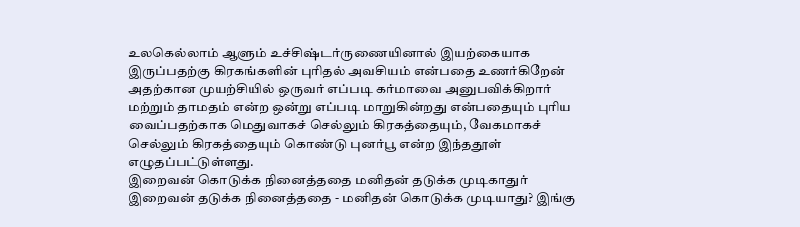உலகெல்லாம் ஆளும் உச்சிஷ்டர்ருணையினால் இயற்கையாக இருப்பதற்கு கிரகங்களின் புரிதல் அவசியம் என்பதை உணர்கிறேன் அதற்கான முயற்சியில் ஒருவர் எப்படி கர்மாவை அனுபவிக்கிறார் மற்றும் தாமதம் என்ற ஒன்று எப்படி மாறுகின்றது என்பதையும் புரிய வைப்பதற்காக மெதுவாகச் செல்லும் கிரகத்தையும், வேகமாகச் செல்லும் கிரகத்தையும் கொண்டு புனர்பூ என்ற இந்ததூள் எழுதப்பட்டுள்ளது.
இறைவன் கொடுக்க நினைத்ததை மனிதன் தடுக்க முடிகாதுர் இறைவன் தடுக்க நினைத்ததை - மனிதன் கொடுக்க முடியாது? இங்கு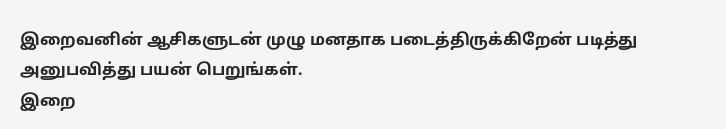இறைவனின் ஆசிகளுடன் முழு மனதாக படைத்திருக்கிறேன் படித்து அனுபவித்து பயன் பெறுங்கள்.
இறை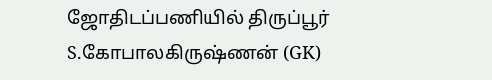ஜோதிடப்பணியில் திருப்பூர் S.கோபாலகிருஷ்ணன் (GK)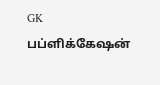GK பப்ளிக்கேஷன்